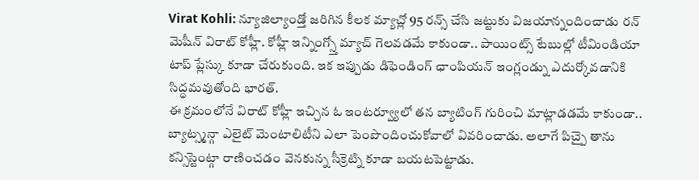Virat Kohli: న్యూజిల్యాండ్తో జరిగిన కీలక మ్యాచ్లో 95 రన్స్ చేసి జట్టుకు విజయాన్నందించాడు రన్ మెషీన్ విరాట్ కోహ్లీ. కోహ్లీ ఇన్నింగ్స్తో మ్యాచ్ గెలవడమే కాకుండా.. పాయింట్స్ టేబుల్లో టీమిండియా టాప్ ప్లేస్కు కూడా చేరుకుంది. ఇక ఇప్పుడు డిఫెండింగ్ ఛాంపియన్ ఇంగ్లండ్ను ఎదుర్కోవడానికి సిద్ధమవుతోంది భారత్.
ఈ క్రమంలోనే విరాట్ కోహ్లీ ఇచ్చిన ఓ ఇంటర్వ్యూలో తన బ్యాటింగ్ గురించి మాట్లాడడమే కాకుండా.. బ్యాట్స్మన్గా ఎలైట్ మెంటాలిటీని ఎలా పెంపొందించుకోవాలో వివరించాడు. అలాగే పిచ్పై తాను కన్సిస్టెంట్గా రాణించడం వెనకున్న సీక్రెట్ని కూడా బయటపెట్టాడు.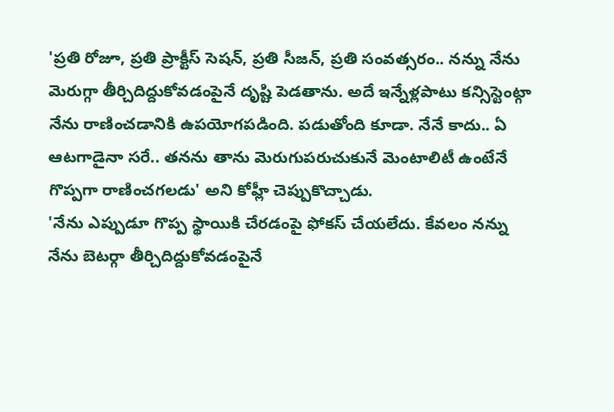'ప్రతి రోజూ, ప్రతి ప్రాక్టీస్ సెషన్, ప్రతి సీజన్, ప్రతి సంవత్సరం.. నన్ను నేను మెరుగ్గా తీర్చిదిద్దుకోవడంపైనే దృష్టి పెడతాను. అదే ఇన్నేళ్లపాటు కన్సిస్టెంట్గా నేను రాణించడానికి ఉపయోగపడింది. పడుతోంది కూడా. నేనే కాదు.. ఏ ఆటగాడైనా సరే.. తనను తాను మెరుగుపరుచుకునే మెంటాలిటీ ఉంటేనే గొప్పగా రాణించగలడు' అని కోహ్లీ చెప్పుకొచ్చాడు.
'నేను ఎప్పుడూ గొప్ప స్థాయికి చేరడంపై ఫోకస్ చేయలేదు. కేవలం నన్ను నేను బెటర్గా తీర్చిదిద్దుకోవడంపైనే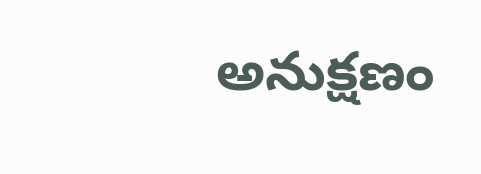అనుక్షణం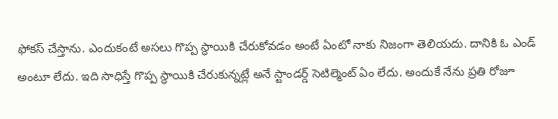ఫోకస్ చేస్తాను. ఎందుకంటే అసలు గొప్ప స్థాయికి చేరుకోవడం అంటే ఏంటో నాకు నిజంగా తెలియదు. దానికి ఓ ఎండ్ అంటూ లేదు. ఇది సాధిస్తే గొప్ప స్థాయికి చేరుకున్నట్లే అనే స్టాండర్డ్ సెటిల్మెంట్ ఏం లేదు. అందుకే నేను ప్రతి రోజూ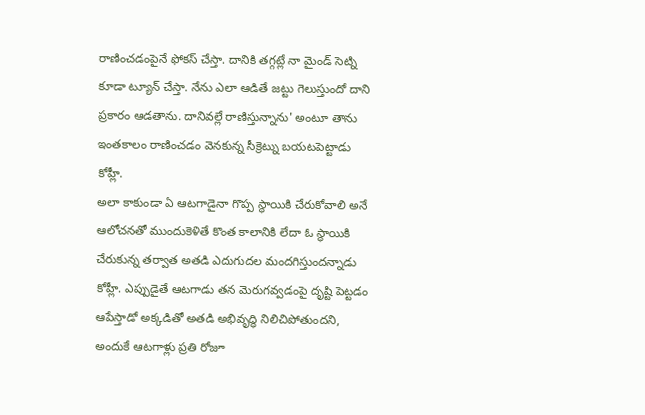రాణించడంపైనే ఫోకస్ చేస్తా. దానికి తగ్గట్లే నా మైండ్ సెట్ని కూడా ట్యూన్ చేస్తా. నేను ఎలా ఆడితే జట్టు గెలుస్తుందో దాని ప్రకారం ఆడతాను. దానివల్లే రాణిస్తున్నాను' అంటూ తాను ఇంతకాలం రాణించడం వెనకున్న సీక్రెట్ను బయటపెట్టాడు కోహ్లీ.
అలా కాకుండా ఏ ఆటగాడైనా గొప్ప స్థాయికి చేరుకోవాలి అనే ఆలోచనతో ముందుకెళితే కొంత కాలానికి లేదా ఓ స్థాయికి చేరుకున్న తర్వాత అతడి ఎదుగుదల మందగిస్తుందన్నాడు కోహ్లీ. ఎప్పుడైతే ఆటగాడు తన మెరుగవ్వడంపై దృష్టి పెట్టడం ఆపేస్తాడో అక్కడితో అతడి అభివృద్ధి నిలిచిపోతుందని, అందుకే ఆటగాళ్లు ప్రతి రోజూ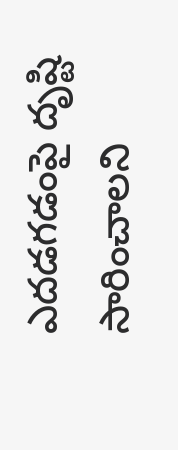ఎదడగడంపై దృష్టి సారించాలని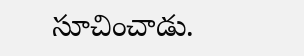సూచించాడు.